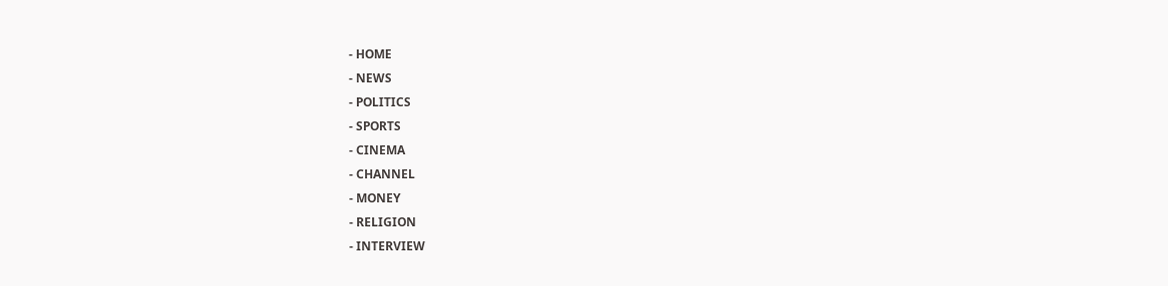- HOME
- NEWS
- POLITICS
- SPORTS
- CINEMA
- CHANNEL
- MONEY
- RELIGION
- INTERVIEW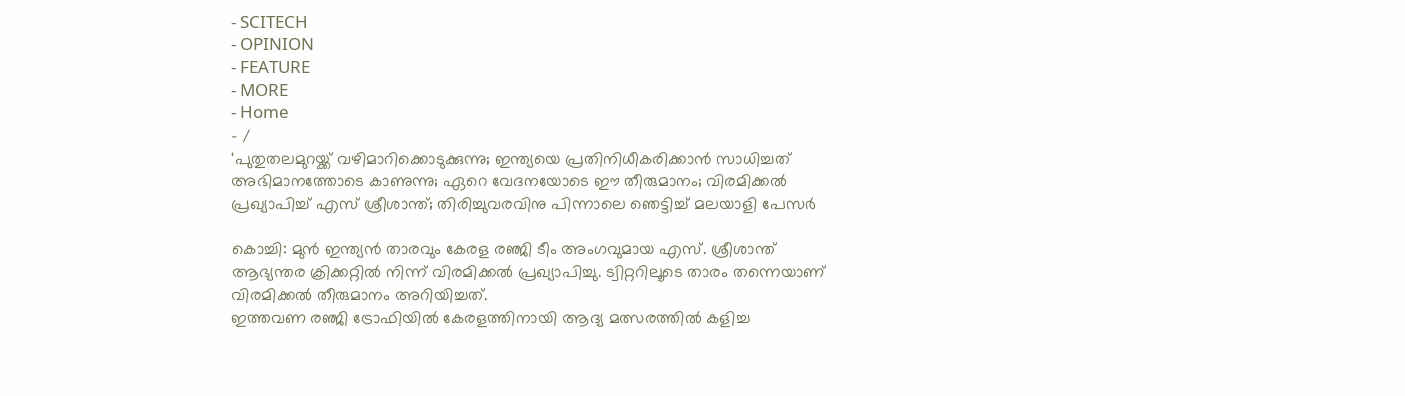- SCITECH
- OPINION
- FEATURE
- MORE
- Home
- /
'പുതുതലമുറയ്ക്ക് വഴിമാറിക്കൊടുക്കുന്നു; ഇന്ത്യയെ പ്രതിനിധീകരിക്കാൻ സാധിച്ചത് അഭിമാനത്തോടെ കാണുന്നു; ഏറെ വേദനയോടെ ഈ തീരുമാനം; വിരമിക്കൽ പ്രഖ്യാപിച്ച് എസ് ശ്രീശാന്ത്; തിരിച്ചുവരവിനു പിന്നാലെ ഞെട്ടിച്ച് മലയാളി പേസർ

കൊച്ചി: മുൻ ഇന്ത്യൻ താരവും കേരള രഞ്ജി ടീം അംഗവുമായ എസ്. ശ്രീശാന്ത് ആഭ്യന്തര ക്രിക്കറ്റിൽ നിന്ന് വിരമിക്കൽ പ്രഖ്യാപിച്ചു. ട്വിറ്ററിലൂടെ താരം തന്നെയാണ് വിരമിക്കൽ തീരുമാനം അറിയിച്ചത്.
ഇത്തവണ രഞ്ജി ട്രോഫിയിൽ കേരളത്തിനായി ആദ്യ മത്സരത്തിൽ കളിച്ച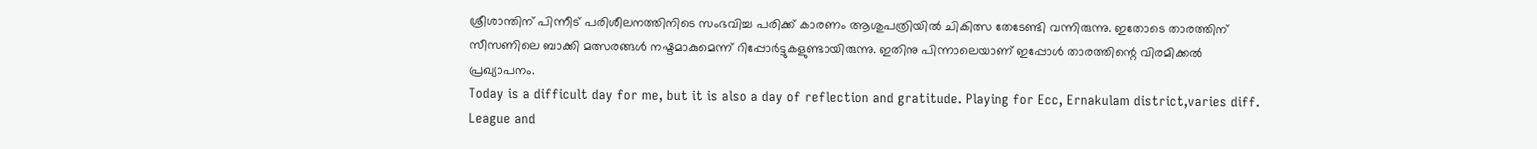ശ്രീശാന്തിന് പിന്നീട് പരിശീലനത്തിനിടെ സംഭവിച്ച പരിക്ക് കാരണം ആശുപത്രിയിൽ ചികിത്സ തേടേണ്ടി വന്നിരുന്നു. ഇതോടെ താരത്തിന് സീസണിലെ ബാക്കി മത്സരങ്ങൾ നഷ്ടമാകുമെന്ന് റിപ്പോർട്ടുകളുണ്ടായിരുന്നു. ഇതിനു പിന്നാലെയാണ് ഇപ്പോൾ താരത്തിന്റെ വിരമിക്കൽ പ്രഖ്യാപനം.
Today is a difficult day for me, but it is also a day of reflection and gratitude. Playing for Ecc, Ernakulam district,varies diff. League and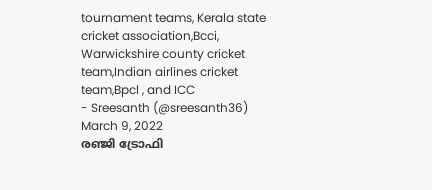tournament teams, Kerala state cricket association,Bcci, Warwickshire county cricket team,Indian airlines cricket team,Bpcl , and ICC
- Sreesanth (@sreesanth36) March 9, 2022
രഞ്ജി ട്രോഫി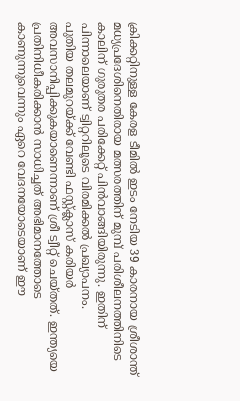ക്രിക്കറ്റിനുള്ള കേരള ടീമിൽ ഇടം നേടിയ 39 കാരനായ ശ്രീശാന്ത് മധ്യപ്രദേശിനെതിരായ മത്സരത്തിന് മുമ്പ് പരിശീലനത്തിനിടെ കാലിന് ഗുരുതര പരിക്കേറ്റ് പിൻവാങ്ങിയിരുന്നു. ഇതിന് പിന്നാലെയാണ് ട്വിറ്ററിലൂടെ വിരമിക്കൽ പ്രഖ്യാപനം.
പുതിയ തലമുറയ്ക്ക് വേണ്ടി ഫസ്റ്റ്ക്ലാസ് കരിയർ അവസാനിപ്പിക്കുകയാണെന്നാണ് ശ്രീ ട്വീറ്റ് ചെയ്തത്. ഇന്ത്യയെ പ്രതിനിധീകരിക്കാൻ സാധിച്ചത് അഭിമാനത്തോടെ കാണുന്നുവെന്നും ഏറെ വേദനയോടെയാണ് ഈ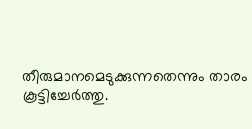തീരുമാനമെടുക്കുന്നതെന്നും താരം കൂട്ടിച്ചേർത്തു.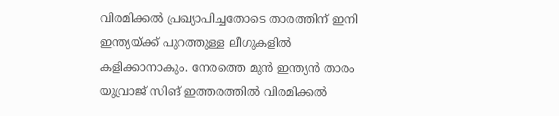വിരമിക്കൽ പ്രഖ്യാപിച്ചതോടെ താരത്തിന് ഇനി ഇന്ത്യയ്ക്ക് പുറത്തുള്ള ലീഗുകളിൽ കളിക്കാനാകും. നേരത്തെ മുൻ ഇന്ത്യൻ താരം യുവ്രാജ് സിങ് ഇത്തരത്തിൽ വിരമിക്കൽ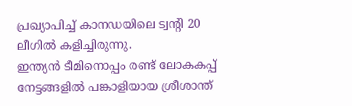പ്രഖ്യാപിച്ച് കാനഡയിലെ ട്വന്റി 20 ലീഗിൽ കളിച്ചിരുന്നു.
ഇന്ത്യൻ ടീമിനൊപ്പം രണ്ട് ലോകകപ്പ് നേട്ടങ്ങളിൽ പങ്കാളിയായ ശ്രീശാന്ത്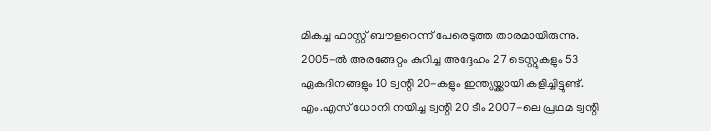മികച്ച ഫാസ്റ്റ് ബൗളറെന്ന് പേരെടുത്ത താരമായിരുന്നു. 2005-ൽ അരങ്ങേറ്റം കുറിച്ച അദ്ദേഹം 27 ടെസ്റ്റുകളും 53 ഏകദിനങ്ങളും 10 ട്വന്റി 20-കളും ഇന്ത്യയ്ക്കായി കളിച്ചിട്ടുണ്ട്. എം.എസ് ധോനി നയിച്ച ട്വന്റി 20 ടീം 2007-ലെ പ്രഥമ ട്വന്റി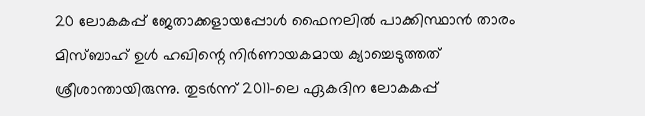20 ലോകകപ്പ് ജേതാക്കളായപ്പോൾ ഫൈനലിൽ പാക്കിസ്ഥാൻ താരം മിസ്ബാഹ് ഉൾ ഹഖിന്റെ നിർണായകമായ ക്യാച്ചെടുത്തത് ശ്രീശാന്തായിരുന്നു. തുടർന്ന് 2011-ലെ ഏകദിന ലോകകപ്പ്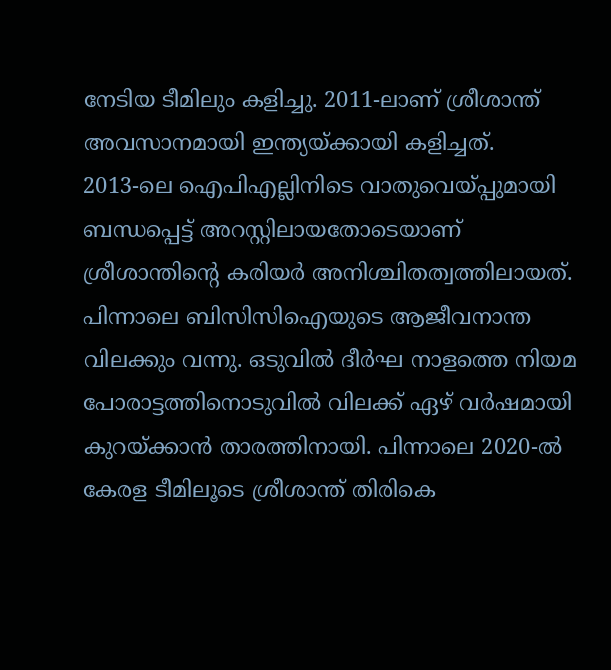നേടിയ ടീമിലും കളിച്ചു. 2011-ലാണ് ശ്രീശാന്ത് അവസാനമായി ഇന്ത്യയ്ക്കായി കളിച്ചത്.
2013-ലെ ഐപിഎല്ലിനിടെ വാതുവെയ്പ്പുമായി ബന്ധപ്പെട്ട് അറസ്റ്റിലായതോടെയാണ് ശ്രീശാന്തിന്റെ കരിയർ അനിശ്ചിതത്വത്തിലായത്. പിന്നാലെ ബിസിസിഐയുടെ ആജീവനാന്ത വിലക്കും വന്നു. ഒടുവിൽ ദീർഘ നാളത്തെ നിയമ പോരാട്ടത്തിനൊടുവിൽ വിലക്ക് ഏഴ് വർഷമായി കുറയ്ക്കാൻ താരത്തിനായി. പിന്നാലെ 2020-ൽ കേരള ടീമിലൂടെ ശ്രീശാന്ത് തിരികെ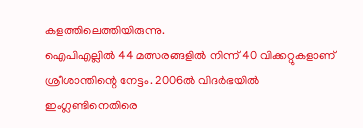കളത്തിലെത്തിയിരുന്നു.
ഐപിഎല്ലിൽ 44 മത്സരങ്ങളിൽ നിന്ന് 40 വിക്കറ്റുകളാണ് ശ്രീശാന്തിന്റെ നേട്ടം. 2006ൽ വിദർഭയിൽ ഇംഗ്ലണ്ടിനെതിരെ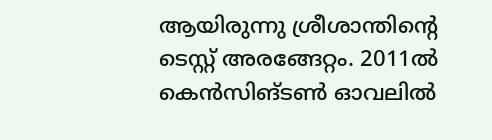ആയിരുന്നു ശ്രീശാന്തിന്റെ ടെസ്റ്റ് അരങ്ങേറ്റം. 2011ൽ കെൻസിങ്ടൺ ഓവലിൽ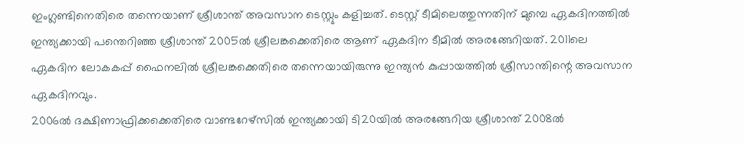ഇംഗ്ലണ്ടിനെതിരെ തന്നെയാണ് ശ്രീശാന്ത് അവസാന ടെസ്റ്റും കളിച്ചത്. ടെസ്റ്റ് ടീമിലെത്തുന്നതിന് മുമ്പെ ഏകദിനത്തിൽ ഇന്ത്യക്കായി പന്തെറിഞ്ഞ ശ്രീശാന്ത് 2005ൽ ശ്രീലങ്കക്കെതിരെ ആണ് ഏകദിന ടീമിൽ അരങ്ങേറിയത്. 2011ലെ ഏകദിന ലോകകപ്പ് ഫൈനലിൽ ശ്രീലങ്കക്കെതിരെ തന്നെയായിരുന്നു ഇന്ത്യൻ കുപ്പായത്തിൽ ശ്രീസാന്തിന്റെ അവസാന ഏകദിനവും.
2006ൽ ദക്ഷിണാഫ്രിക്കക്കെതിരെ വാണ്ടറേഴ്സിൽ ഇന്ത്യക്കായി ടി20യിൽ അരങ്ങേറിയ ശ്രീശാന്ത് 2008ൽ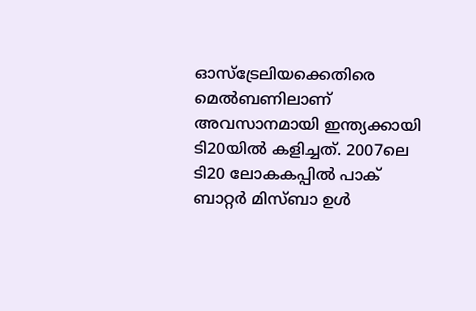ഓസ്ട്രേലിയക്കെതിരെ മെൽബണിലാണ് അവസാനമായി ഇന്ത്യക്കായി ടി20യിൽ കളിച്ചത്. 2007ലെ ടി20 ലോകകപ്പിൽ പാക് ബാറ്റർ മിസ്ബാ ഉൾ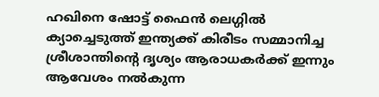ഹഖിനെ ഷോട്ട് ഫൈൻ ലെഗ്ഗിൽ ക്യാച്ചെടുത്ത് ഇന്ത്യക്ക് കിരീടം സമ്മാനിച്ച ശ്രീശാന്തിന്റെ ദൃശ്യം ആരാധകർക്ക് ഇന്നും ആവേശം നൽകുന്ന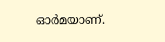ഓർമയാണ്.